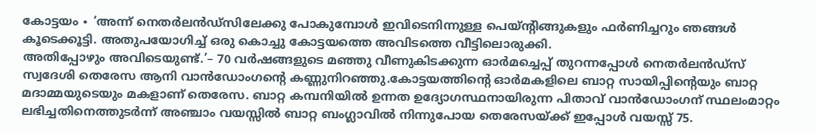കോട്ടയം ∙ ‘അന്ന് നെതർലൻഡ്സിലേക്കു പോകുമ്പോൾ ഇവിടെനിന്നുള്ള പെയ്ന്റിങ്ങുകളും ഫർണിച്ചറും ഞങ്ങൾ കൂടെക്കൂട്ടി. അതുപയോഗിച്ച് ഒരു കൊച്ചു കോട്ടയത്തെ അവിടത്തെ വീട്ടിലൊരുക്കി.
അതിപ്പോഴും അവിടെയുണ്ട്.’– 70 വർഷങ്ങളുടെ മഞ്ഞു വീണുകിടക്കുന്ന ഓർമച്ചെപ്പ് തുറന്നപ്പോൾ നെതർലൻഡ്സ് സ്വദേശി തെരേസ ആനി വാൻഡോംഗന്റെ കണ്ണുനിറഞ്ഞു.കോട്ടയത്തിന്റെ ഓർമകളിലെ ബാറ്റ സായിപ്പിന്റെയും ബാറ്റ മദാമ്മയുടെയും മകളാണ് തെരേസ. ബാറ്റ കമ്പനിയിൽ ഉന്നത ഉദ്യോഗസ്ഥനായിരുന്ന പിതാവ് വാൻഡോംഗന് സ്ഥലംമാറ്റം ലഭിച്ചതിനെത്തുടർന്ന് അഞ്ചാം വയസ്സിൽ ബാറ്റ ബംഗ്ലാവിൽ നിന്നുപോയ തെരേസയ്ക്ക് ഇപ്പോൾ വയസ്സ് 75.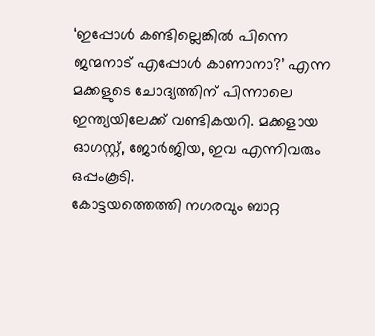‘ഇപ്പോൾ കണ്ടില്ലെങ്കിൽ പിന്നെ ജന്മനാട് എപ്പോൾ കാണാനാ?’ എന്ന മക്കളുടെ ചോദ്യത്തിന് പിന്നാലെ ഇന്ത്യയിലേക്ക് വണ്ടികയറി. മക്കളായ ഓഗസ്റ്റ്, ജോർജിയ, ഇവ എന്നിവരും ഒപ്പംകൂടി.
കോട്ടയത്തെത്തി നഗരവും ബാറ്റ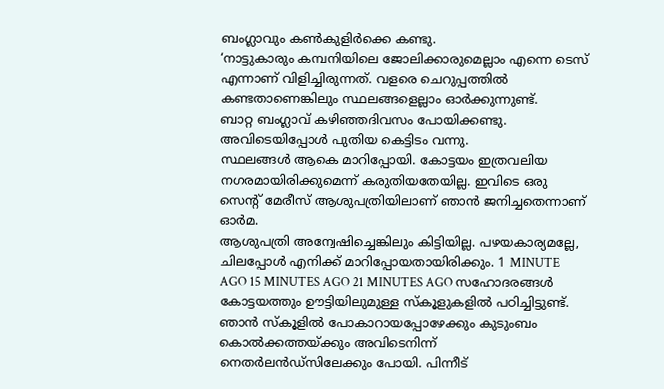ബംഗ്ലാവും കൺകുളിർക്കെ കണ്ടു.
‘നാട്ടുകാരും കമ്പനിയിലെ ജോലിക്കാരുമെല്ലാം എന്നെ ടെസ് എന്നാണ് വിളിച്ചിരുന്നത്. വളരെ ചെറുപ്പത്തിൽ കണ്ടതാണെങ്കിലും സ്ഥലങ്ങളെല്ലാം ഓർക്കുന്നുണ്ട്.
ബാറ്റ ബംഗ്ലാവ് കഴിഞ്ഞദിവസം പോയിക്കണ്ടു. അവിടെയിപ്പോൾ പുതിയ കെട്ടിടം വന്നു.
സ്ഥലങ്ങൾ ആകെ മാറിപ്പോയി. കോട്ടയം ഇത്രവലിയ നഗരമായിരിക്കുമെന്ന് കരുതിയതേയില്ല. ഇവിടെ ഒരു സെന്റ് മേരീസ് ആശുപത്രിയിലാണ് ഞാൻ ജനിച്ചതെന്നാണ് ഓർമ.
ആശുപത്രി അന്വേഷിച്ചെങ്കിലും കിട്ടിയില്ല. പഴയകാര്യമല്ലേ, ചിലപ്പോൾ എനിക്ക് മാറിപ്പോയതായിരിക്കും. 1 MINUTE AGO 15 MINUTES AGO 21 MINUTES AGO സഹോദരങ്ങൾ കോട്ടയത്തും ഊട്ടിയിലുമുള്ള സ്കൂളുകളിൽ പഠിച്ചിട്ടുണ്ട്.
ഞാൻ സ്കൂളിൽ പോകാറായപ്പോഴേക്കും കുടുംബം കൊൽക്കത്തയ്ക്കും അവിടെനിന്ന് നെതർലൻഡ്സിലേക്കും പോയി. പിന്നീട്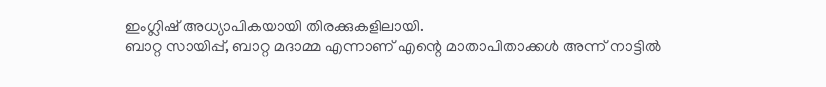ഇംഗ്ലിഷ് അധ്യാപികയായി തിരക്കുകളിലായി.
ബാറ്റ സായിപ്പ്, ബാറ്റ മദാമ്മ എന്നാണ് എന്റെ മാതാപിതാക്കൾ അന്ന് നാട്ടിൽ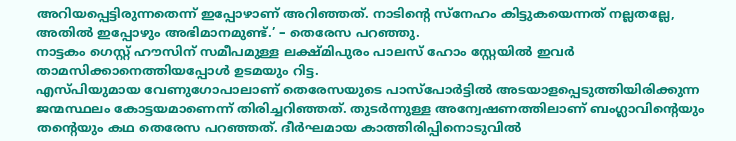അറിയപ്പെട്ടിരുന്നതെന്ന് ഇപ്പോഴാണ് അറിഞ്ഞത്. നാടിന്റെ സ്നേഹം കിട്ടുകയെന്നത് നല്ലതല്ലേ, അതിൽ ഇപ്പോഴും അഭിമാനമുണ്ട്.’ – തെരേസ പറഞ്ഞു.
നാട്ടകം ഗെസ്റ്റ് ഹൗസിന് സമീപമുള്ള ലക്ഷ്മിപുരം പാലസ് ഹോം സ്റ്റേയിൽ ഇവർ താമസിക്കാനെത്തിയപ്പോൾ ഉടമയും റിട്ട.
എസ്പിയുമായ വേണുഗോപാലാണ് തെരേസയുടെ പാസ്പോർട്ടിൽ അടയാളപ്പെടുത്തിയിരിക്കുന്ന ജന്മസ്ഥലം കോട്ടയമാണെന്ന് തിരിച്ചറിഞ്ഞത്. തുടർന്നുള്ള അന്വേഷണത്തിലാണ് ബംഗ്ലാവിന്റെയും തന്റെയും കഥ തെരേസ പറഞ്ഞത്. ദീർഘമായ കാത്തിരിപ്പിനൊടുവിൽ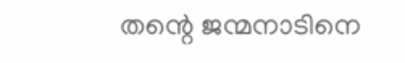തന്റെ ജന്മനാടിനെ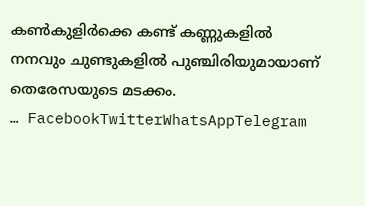കൺകുളിർക്കെ കണ്ട് കണ്ണുകളിൽ നനവും ചുണ്ടുകളിൽ പുഞ്ചിരിയുമായാണ് തെരേസയുടെ മടക്കം.
… FacebookTwitterWhatsAppTelegram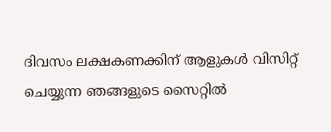ദിവസം ലക്ഷകണക്കിന് ആളുകൾ വിസിറ്റ് ചെയ്യുന്ന ഞങ്ങളുടെ സൈറ്റിൽ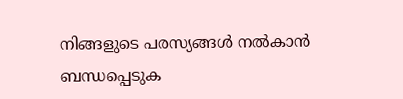നിങ്ങളുടെ പരസ്യങ്ങൾ നൽകാൻ ബന്ധപ്പെടുക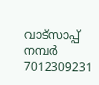വാട്സാപ്പ് നമ്പർ 7012309231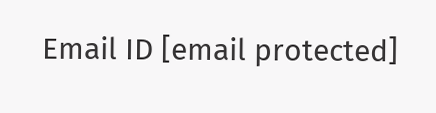Email ID [email protected]